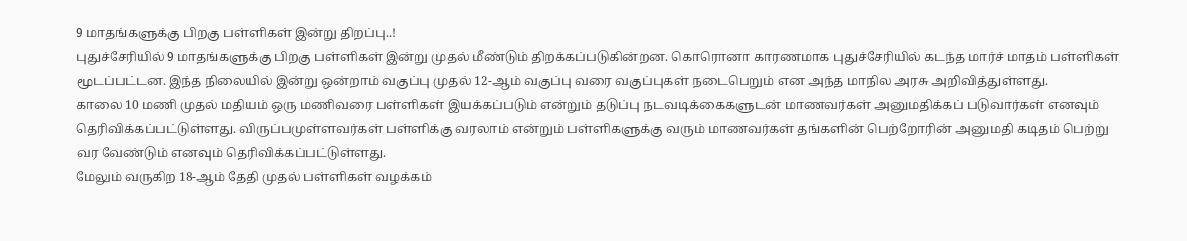9 மாதங்களுக்கு பிறகு பள்ளிகள் இன்று திறப்பு..!
புதுச்சேரியில் 9 மாதங்களுக்கு பிறகு பள்ளிகள் இன்று முதல் மீண்டும் திறக்கப்படுகின்றன. கொரொனா காரணமாக புதுச்சேரியில் கடந்த மார்ச் மாதம் பள்ளிகள் மூடப்பட்டன. இந்த நிலையில் இன்று ஒன்றாம் வகுப்பு முதல் 12-ஆம் வகுப்பு வரை வகுப்புகள் நடைபெறும் என அந்த மாநில அரசு அறிவித்துள்ளது.
காலை 10 மணி முதல் மதியம் ஒரு மணிவரை பள்ளிகள் இயக்கப்படும் என்றும் தடுப்பு நடவடிக்கைகளுடன் மாணவர்கள் அனுமதிக்கப் படுவார்கள் எனவும் தெரிவிக்கப்பட்டுள்ளது. விருப்பமுள்ளவர்கள் பள்ளிக்கு வரலாம் என்றும் பள்ளிகளுக்கு வரும் மாணவர்கள் தங்களின் பெற்றோரின் அனுமதி கடிதம் பெற்று வர வேண்டும் எனவும் தெரிவிக்கப்பட்டுள்ளது.
மேலும் வருகிற 18-ஆம் தேதி முதல் பள்ளிகள் வழக்கம்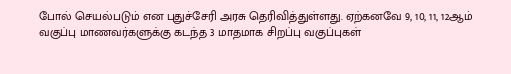போல் செயல்படும் என புதுச்சேரி அரசு தெரிவித்துள்ளது. ஏற்கனவே 9, 10, 11, 12ஆம் வகுப்பு மாணவர்களுக்கு கடந்த 3 மாதமாக சிறப்பு வகுப்புகள்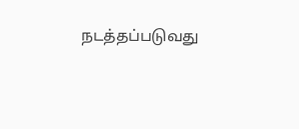நடத்தப்படுவது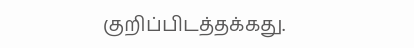குறிப்பிடத்தக்கது.